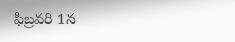ఫిబ్రవరి 1న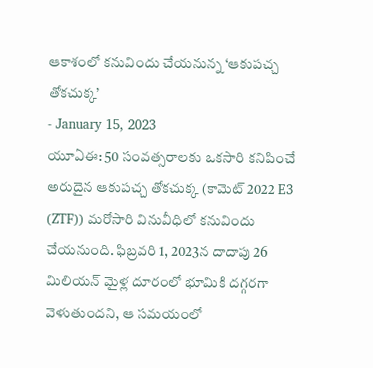ఆకాశంలో కనువిందు చేయనున్న ‘ఆకుపచ్చ తోకచుక్క’
- January 15, 2023
యూఏఈ: 50 సంవత్సరాలకు ఒకసారి కనిపించే అరుదైన ఆకుపచ్చ తోకచుక్క (కామెట్ 2022 E3 (ZTF)) మరోసారి వినువీధిలో కనువిందు చేయనుంది. ఫిబ్రవరి 1, 2023న దాదాపు 26 మిలియన్ మైళ్ల దూరంలో భూమికి దగ్గరగా వెళుతుందని, ఆ సమయంలో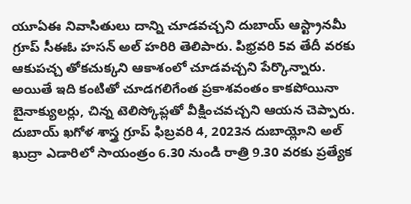యూఏఈ నివాసితులు దాన్ని చూడవచ్చని దుబాయ్ ఆస్ట్రానమీ గ్రూప్ సీఈఓ హసన్ అల్ హరిరి తెలిపారు. పిభ్రవరి 5వ తేదీ వరకు ఆకుపచ్చ తోకచుక్కని ఆకాశంలో చూడవచ్చని పేర్కొన్నారు. అయితే ఇది కంటితో చూడగలిగేంత ప్రకాశవంతం కాకపోయినా బైనాక్యులర్లు, చిన్న టెలిస్కోప్లతో వీక్షించవచ్చని ఆయన చెప్పారు. దుబాయ్ ఖగోళ శాస్త్ర గ్రూప్ ఫిబ్రవరి 4, 2023న దుబాయ్లోని అల్ ఖుద్రా ఎడారిలో సాయంత్రం 6.30 నుండి రాత్రి 9.30 వరకు ప్రత్యేక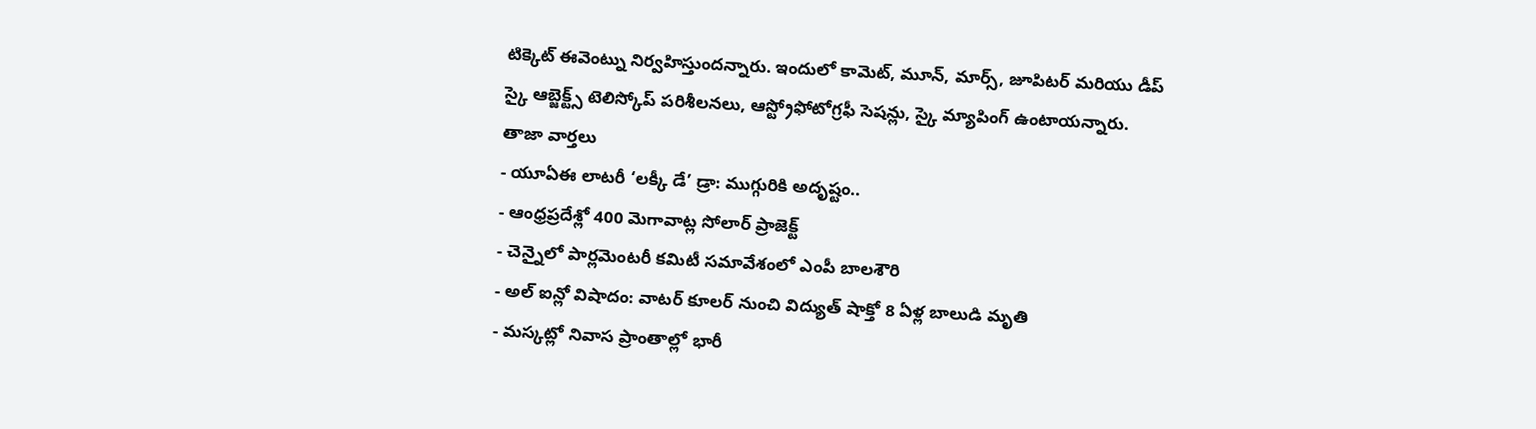టిక్కెట్ ఈవెంట్ను నిర్వహిస్తుందన్నారు. ఇందులో కామెట్, మూన్, మార్స్, జూపిటర్ మరియు డీప్ స్కై ఆబ్జెక్ట్స్ టెలిస్కోప్ పరిశీలనలు, ఆస్ట్రోఫోటోగ్రఫీ సెషన్లు, స్కై మ్యాపింగ్ ఉంటాయన్నారు.
తాజా వార్తలు
- యూఏఈ లాటరీ ‘లక్కీ డే’ డ్రా: ముగ్గురికి అదృష్టం..
- ఆంధ్రప్రదేశ్లో 400 మెగావాట్ల సోలార్ ప్రాజెక్ట్
- చెన్నైలో పార్లమెంటరీ కమిటీ సమావేశంలో ఎంపీ బాలశౌరి
- అల్ ఐన్లో విషాదం: వాటర్ కూలర్ నుంచి విద్యుత్ షాక్తో 8 ఏళ్ల బాలుడి మృతి
- మస్కట్లో నివాస ప్రాంతాల్లో భారీ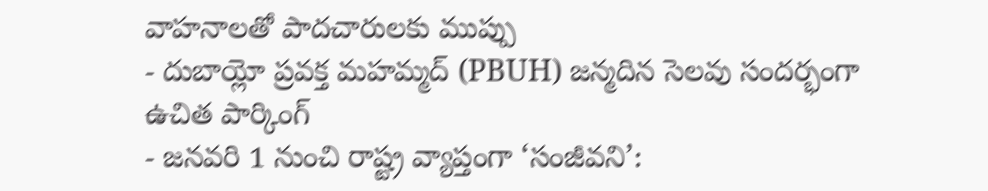వాహనాలతో పాదచారులకు ముప్పు
- దుబాయ్లో ప్రవక్త మహమ్మద్ (PBUH) జన్మదిన సెలవు సందర్భంగా ఉచిత పార్కింగ్
- జనవరి 1 నుంచి రాష్ట్ర వ్యాప్తంగా ‘సంజీవని’: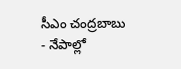సీఎం చంద్రబాబు
- నేపాల్లో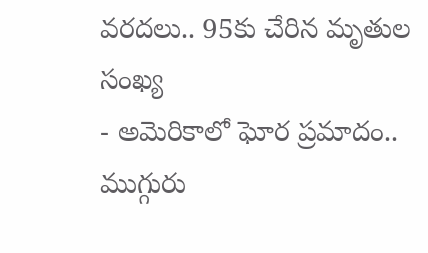వరదలు.. 95కు చేరిన మృతుల సంఖ్య
- అమెరికాలో ఘోర ప్రమాదం.. ముగ్గురు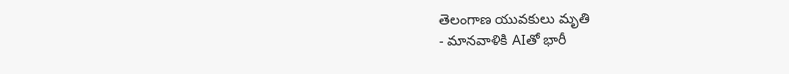తెలంగాణ యువకులు మృతి
- మానవాళికి AIతో భారీ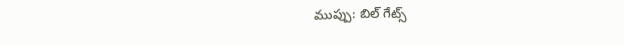ముప్పు: బిల్ గేట్స్